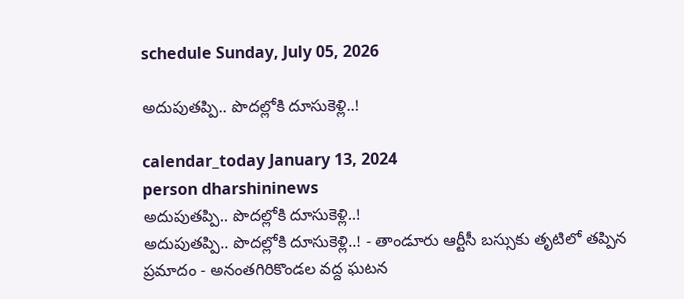schedule Sunday, July 05, 2026

అదుపుతప్పి.. పొదల్లోకి దూసుకెళ్లి..!

calendar_today January 13, 2024
person dharshininews
అదుపుతప్పి.. పొదల్లోకి దూసుకెళ్లి..!
అదుపుతప్పి.. పొదల్లోకి దూసుకెళ్లి..! - తాండూరు ఆర్టీసీ బస్సుకు తృటిలో తప్పిన ప్రమాదం - అనంతగిరికొండల వద్ద ఘటన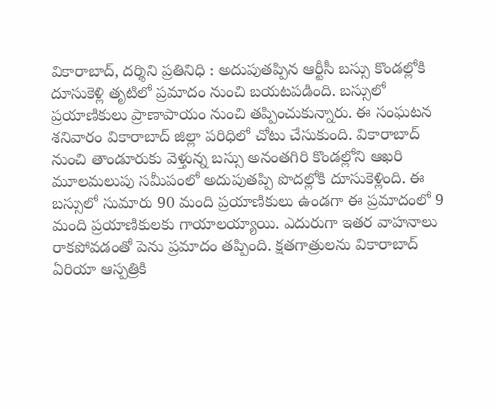వికారాబాద్‌, దర్శిని ప్రతినిధి : అదుపుతప్పిన ఆర్టీసీ బస్సు కొండల్లోకి దూసుకెళ్లి తృటిలో ప్రమాదం నుంచి బయటపడింది. బస్సులో ప్రయాణికులు ప్రాణాపాయం నుంచి తప్పించుకున్నారు. ఈ సంఘటన శనివారం వికారాబాద్‌ జిల్లా పరిధిలో చోటు చేసుకుంది. వికారాబాద్‌ నుంచి తాండూరుకు వెళ్తున్న బస్సు అనంతగిరి కొండల్లోని ఆఖరి మూలమలుపు సమీపంలో అదుపుతప్పి పొదల్లోకి దూసుకెళ్లింది. ఈ బస్సులో సుమారు 90 మంది ప్రయాణికులు ఉండగా ఈ ప్రమాదంలో 9 మంది ప్రయాణికులకు గాయాలయ్యాయి. ఎదురుగా ఇతర వాహనాలు రాకపోవడంతో పెను ప్రమాదం తప్పింది. క్షతగాత్రులను వికారాబాద్‌ ఏరియా ఆస్పత్రికి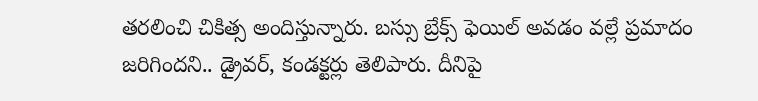తరలించి చికిత్స అందిస్తున్నారు. బస్సు బ్రేక్స్‌ ఫెయిల్‌ అవడం వల్లే ప్రమాదం జరిగిందని.. డ్రైవర్, కండక్టర్లు తెలిపారు. దీనిపై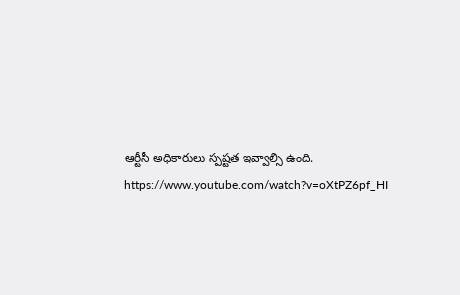ఆర్టీసీ అధికారులు స్పష్టత ఇవ్వాల్సి ఉంది. https://www.youtube.com/watch?v=oXtPZ6pf_HI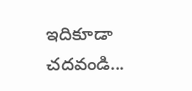ఇదికూడా చదవండి...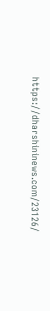https://dharshininews.com/23126/